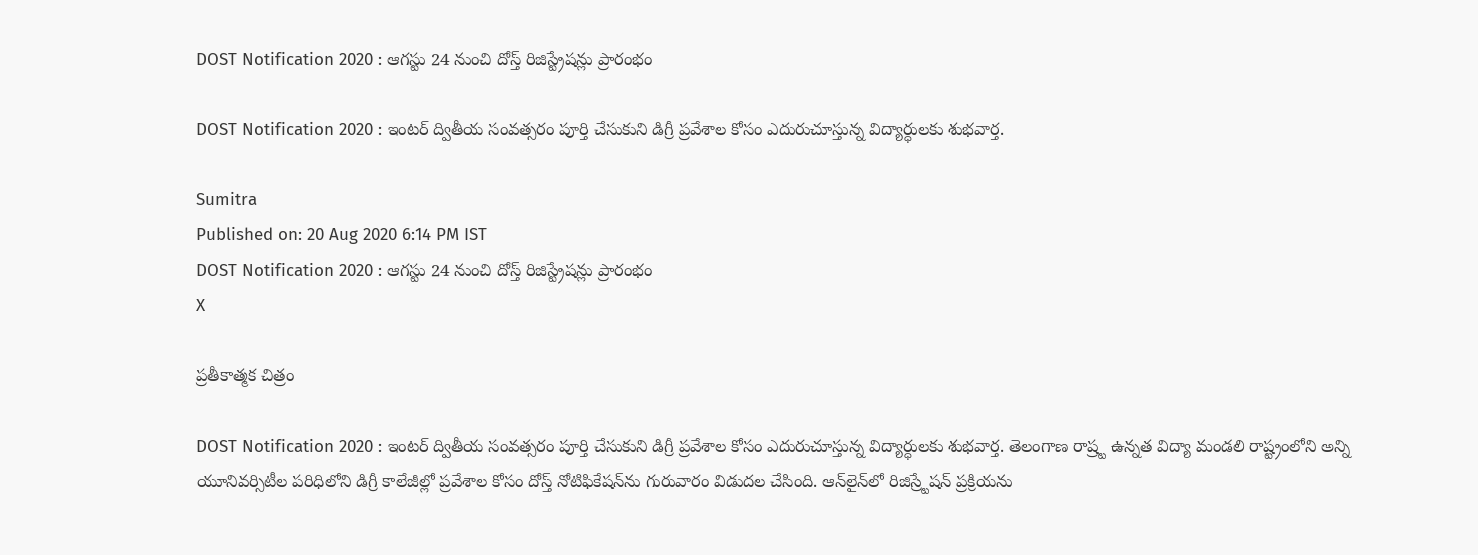DOST Notification 2020 : ఆగ‌స్టు 24 నుంచి దోస్త్ రిజిస్ట్రేషన్లు ప్రారంభం

DOST Notification 2020 : ఇంటర్ ద్వితీయ సంవత్సరం పూర్తి చేసుకుని డిగ్రీ ప్రవేశాల కోసం ఎదురుచూస్తున్న విద్యార్ధులకు శుభవార్త.

Sumitra
Published on: 20 Aug 2020 6:14 PM IST
DOST Notification 2020 : ఆగ‌స్టు 24 నుంచి దోస్త్ రిజిస్ట్రేషన్లు ప్రారంభం
X

ప్రతీకాత్మక చిత్రం

DOST Notification 2020 : ఇంటర్ ద్వితీయ సంవత్సరం పూర్తి చేసుకుని డిగ్రీ ప్రవేశాల కోసం ఎదురుచూస్తున్న విద్యార్ధులకు శుభవార్త. తెలంగాణ‌ రాష్ర్ట ఉన్న‌త విద్యా మండలి రాష్ట్రంలోని అన్ని యూనివ‌ర్సిటీల ప‌రిధిలోని డిగ్రీ కాలేజీల్లో ప్ర‌వేశాల కోసం దోస్త్ నోటిఫికేష‌న్‌ను గురువారం విడుద‌ల చేసింది. ఆన్‌లైన్‌లో రిజిస్ర్టేష‌న్ ప్ర‌క్రియను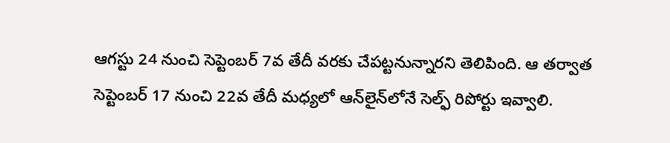ఆగ‌స్టు 24 నుంచి సెప్టెంబ‌ర్ 7వ తేదీ వ‌ర‌కు చేప‌ట్ట‌నున్నారని తెలిపింది. ఆ త‌ర్వాత సెప్టెంబ‌ర్ 17 నుంచి 22వ తేదీ మ‌ధ్య‌లో ఆన్‌లైన్‌లోనే సెల్ఫ్ రిపోర్టు ఇవ్వాలి.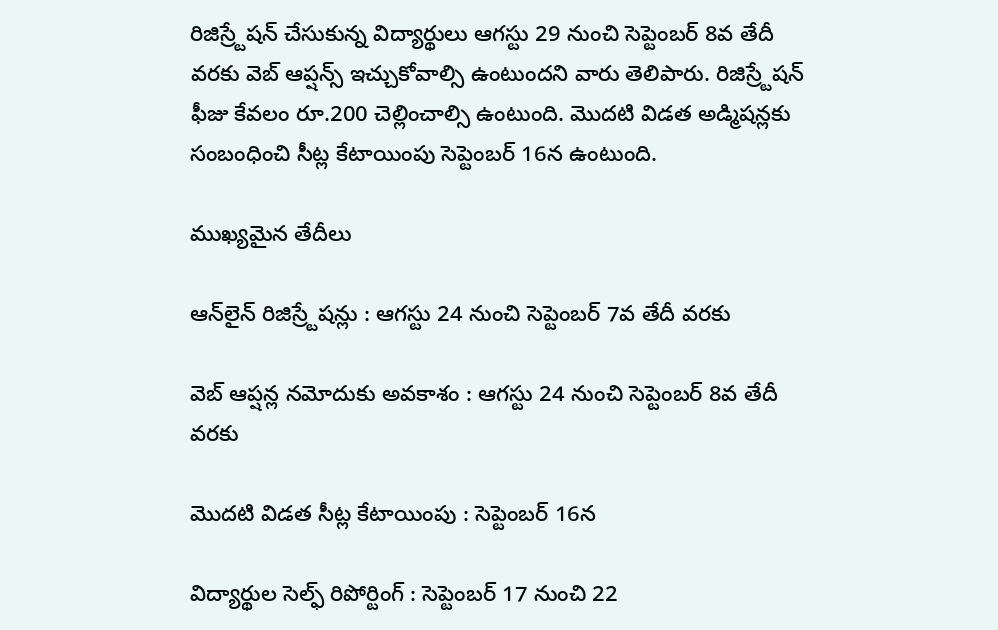రిజిస్ర్టేష‌న్ చేసుకున్న విద్యార్థులు ఆగ‌స్టు 29 నుంచి సెప్టెంబ‌ర్ 8వ తేదీ వ‌ర‌కు వెబ్ ఆప్ష‌న్స్ ఇచ్చుకోవాల్సి ఉంటుందని వారు తెలిపారు. రిజిస్ర్టేష‌న్ ఫీజు కేవలం రూ.200 చెల్లించాల్సి ఉంటుంది. మొద‌టి విడత అడ్మిష‌న్ల‌కు సంబంధించి సీట్ల కేటాయింపు సెప్టెంబ‌ర్ 16న ఉంటుంది.

ముఖ్యమైన తేదీలు

ఆన్‌లైన్‌ రిజిస్ర్టేషన్లు : ఆగ‌స్టు 24 నుంచి సెప్టెంబ‌ర్ 7వ తేదీ వ‌ర‌కు

వెబ్ ఆప్ష‌న్ల నమోదుకు అవకాశం : ఆగ‌స్టు 24 నుంచి సెప్టెంబ‌ర్ 8వ తేదీ వ‌ర‌కు

మొదటి విడత సీట్ల కేటాయింపు : సెప్టెంబ‌ర్ 16న

విద్యార్థుల సెల్ఫ్‌ రిపోర్టింగ్‌ : సెప్టెంబ‌ర్ 17 నుంచి 22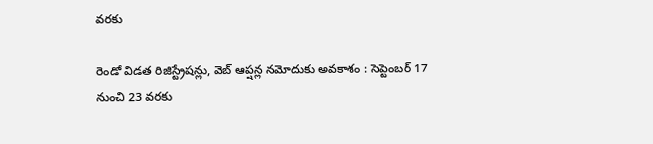వరకు

రెండో విడత రిజిస్ట్రేషన్లు, వెబ్‌ ఆప్షన్ల నమోదుకు అవకాశం : సెప్టెంబ‌ర్ 17 నుంచి 23 వరకు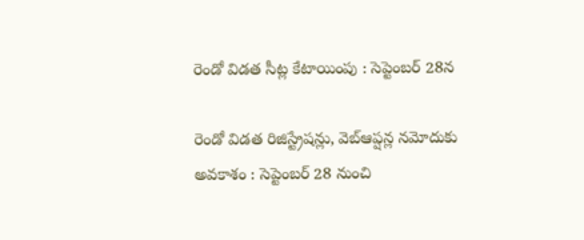రెండో విడత సీట్ల కేటాయింపు : సెప్టెంబర్‌ 28న

రెండో విడత రిజిస్ట్రేషన్లు, వెబ్‌ఆప్షన్ల నమోదుకు అవకాశం : సెప్టెంబర్‌ 28 నుంచి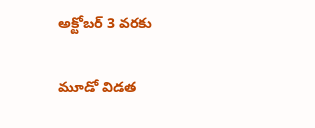అక్టోబర్‌ 3 వరకు

మూడో విడత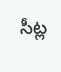సీట్ల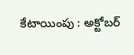కేటాయింపు : అక్టోబర్‌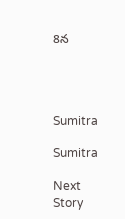8న




Sumitra

Sumitra

Next Story